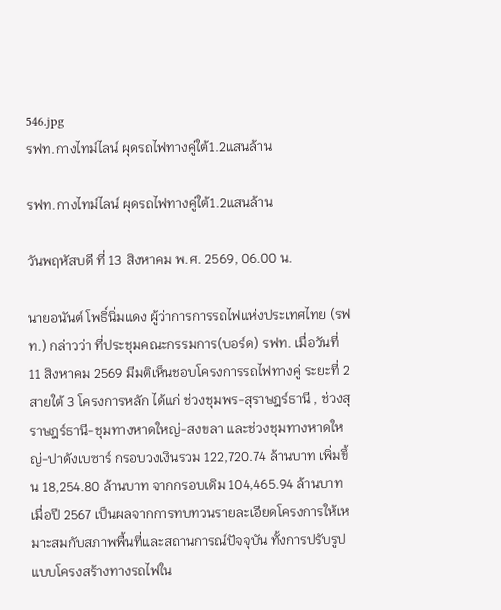546.jpg
รฟท.กางไทม์ไลน์ ผุดรถไฟทางคู่ใต้1.2แสนล้าน

รฟท.กางไทม์ไลน์ ผุดรถไฟทางคู่ใต้1.2แสนล้าน

วันพฤหัสบดี ที่ 13 สิงหาคม พ.ศ. 2569, 06.00 น.

นายอนันต์ โพธิ์นิ่มแดง ผู้ว่าการการรถไฟแห่งประเทศไทย (รฟท.) กล่าวว่า ที่ประชุมคณะกรรมการ(บอร์ด) รฟท. เมื่อวันที่ 11 สิงหาคม 2569 มีมติเห็นชอบโครงการรถไฟทางคู่ ระยะที่ 2 สายใต้ 3 โครงการหลัก ได้แก่ ช่วงชุมพร-สุราษฎร์ธานี , ช่วงสุราษฎร์ธานี-ชุมทางหาดใหญ่-สงขลา และช่วงชุมทางหาดใหญ่-ปาดังเบซาร์ กรอบวงเงินรวม 122,720.74 ล้านบาท เพิ่มขึ้น 18,254.80 ล้านบาท จากกรอบเดิม 104,465.94 ล้านบาท เมื่อปี 2567 เป็นผลจากการทบทวนรายละเอียดโครงการให้เหมาะสมกับสภาพพื้นที่และสถานการณ์ปัจจุบัน ทั้งการปรับรูปแบบโครงสร้างทางรถไฟใน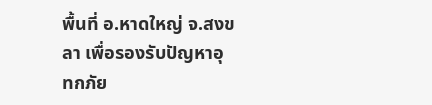พื้นที่ อ.หาดใหญ่ จ.สงขลา เพื่อรองรับปัญหาอุทกภัย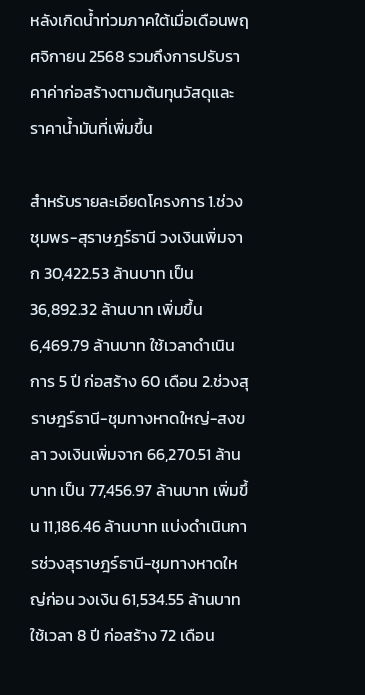หลังเกิดน้ำท่วมภาคใต้เมื่อเดือนพฤศจิกายน 2568 รวมถึงการปรับราคาค่าก่อสร้างตามต้นทุนวัสดุและราคาน้ำมันที่เพิ่มขึ้น

สำหรับรายละเอียดโครงการ 1.ช่วงชุมพร-สุราษฎร์ธานี วงเงินเพิ่มจาก 30,422.53 ล้านบาท เป็น 36,892.32 ล้านบาท เพิ่มขึ้น 6,469.79 ล้านบาท ใช้เวลาดำเนินการ 5 ปี ก่อสร้าง 60 เดือน 2.ช่วงสุราษฎร์ธานี-ชุมทางหาดใหญ่-สงขลา วงเงินเพิ่มจาก 66,270.51 ล้านบาท เป็น 77,456.97 ล้านบาท เพิ่มขึ้น 11,186.46 ล้านบาท แบ่งดำเนินการช่วงสุราษฎร์ธานี-ชุมทางหาดใหญ่ก่อน วงเงิน 61,534.55 ล้านบาท ใช้เวลา 8 ปี ก่อสร้าง 72 เดือน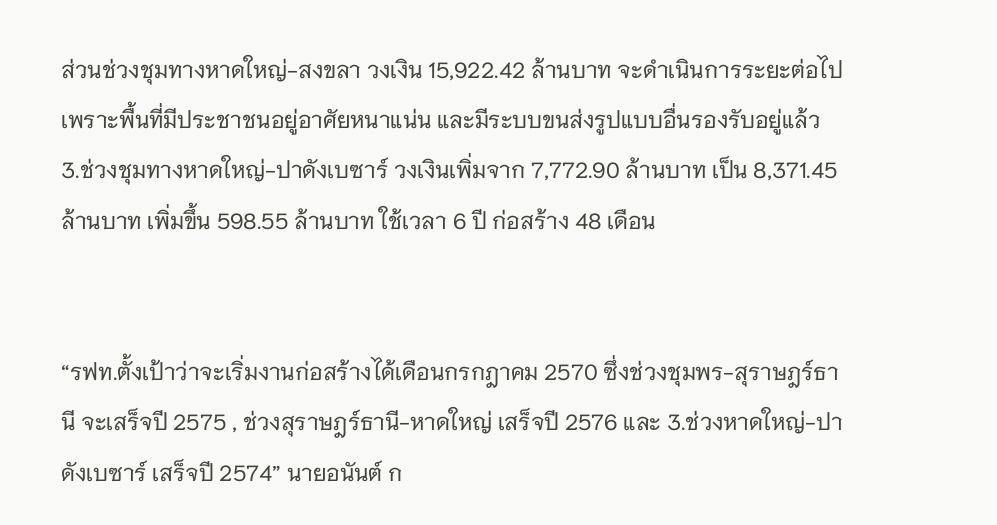ส่วนช่วงชุมทางหาดใหญ่-สงขลา วงเงิน 15,922.42 ล้านบาท จะดำเนินการระยะต่อไป เพราะพื้นที่มีประชาชนอยู่อาศัยหนาแน่น และมีระบบขนส่งรูปแบบอื่นรองรับอยู่แล้ว 3.ช่วงชุมทางหาดใหญ่-ปาดังเบซาร์ วงเงินเพิ่มจาก 7,772.90 ล้านบาท เป็น 8,371.45 ล้านบาท เพิ่มขึ้น 598.55 ล้านบาท ใช้เวลา 6 ปี ก่อสร้าง 48 เดือน


“รฟท.ตั้งเป้าว่าจะเริ่มงานก่อสร้างได้เดือนกรกฎาคม 2570 ซึ่งช่วงชุมพร-สุราษฎร์ธานี จะเสร็จปี 2575 , ช่วงสุราษฎร์ธานี-หาดใหญ่ เสร็จปี 2576 และ 3.ช่วงหาดใหญ่-ปาดังเบซาร์ เสร็จปี 2574” นายอนันต์ ก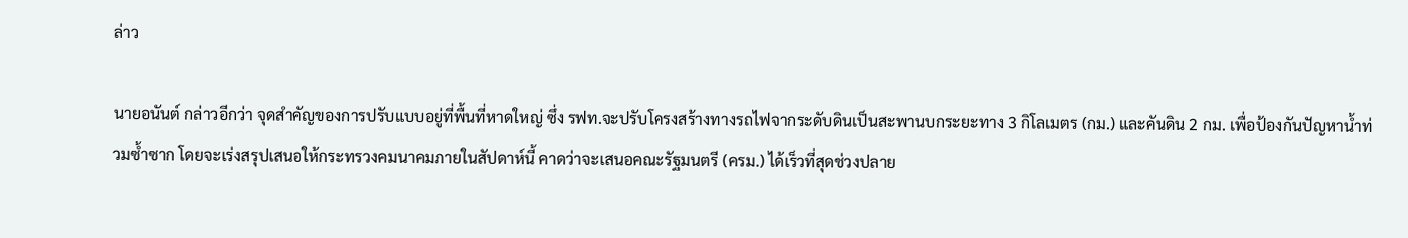ล่าว

นายอนันต์ กล่าวอีกว่า จุดสำคัญของการปรับแบบอยู่ที่พื้นที่หาดใหญ่ ซึ่ง รฟท.จะปรับโครงสร้างทางรถไฟจากระดับดินเป็นสะพานบกระยะทาง 3 กิโลเมตร (กม.) และคันดิน 2 กม. เพื่อป้องกันปัญหาน้ำท่วมซ้ำซาก โดยจะเร่งสรุปเสนอให้กระทรวงคมนาคมภายในสัปดาห์นี้ คาดว่าจะเสนอคณะรัฐมนตรี (ครม.) ได้เร็วที่สุดช่วงปลาย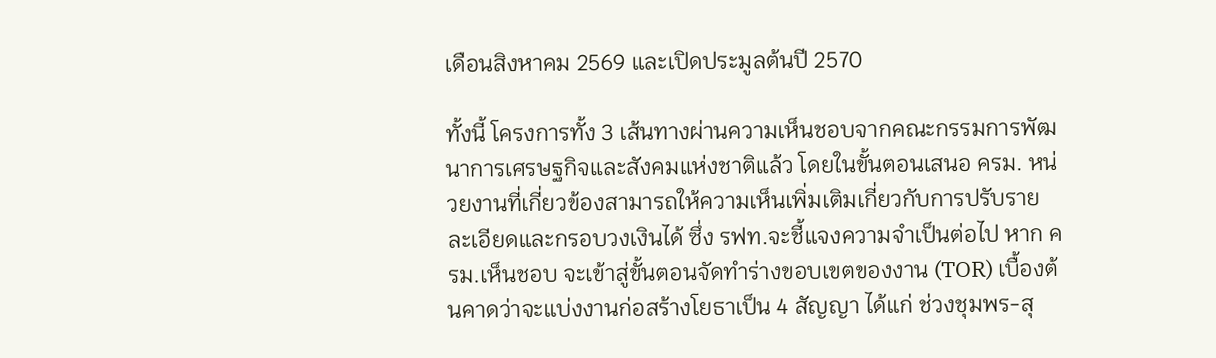เดือนสิงหาคม 2569 และเปิดประมูลต้นปี 2570

ทั้งนี้ โครงการทั้ง 3 เส้นทางผ่านความเห็นชอบจากคณะกรรมการพัฒนาการเศรษฐกิจและสังคมแห่งชาติแล้ว โดยในขั้นตอนเสนอ ครม. หน่วยงานที่เกี่ยวข้องสามารถให้ความเห็นเพิ่มเติมเกี่ยวกับการปรับรายละเอียดและกรอบวงเงินได้ ซึ่ง รฟท.จะชี้แจงความจำเป็นต่อไป หาก ครม.เห็นชอบ จะเข้าสู่ขั้นตอนจัดทำร่างขอบเขตของงาน (TOR) เบื้องต้นคาดว่าจะแบ่งงานก่อสร้างโยธาเป็น 4 สัญญา ได้แก่ ช่วงชุมพร-สุ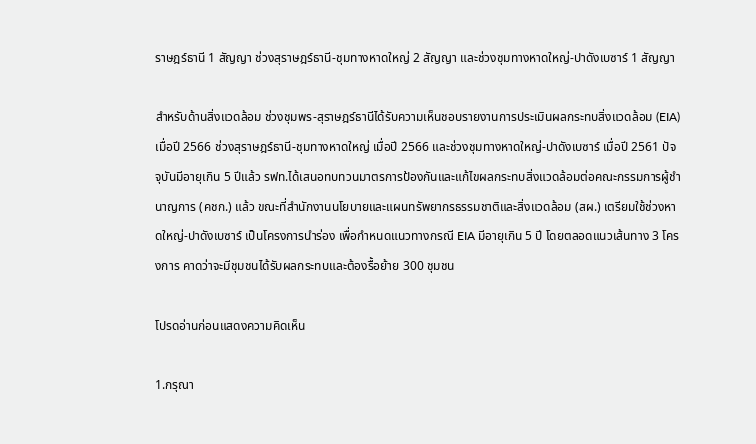ราษฎร์ธานี 1 สัญญา ช่วงสุราษฎร์ธานี-ชุมทางหาดใหญ่ 2 สัญญา และช่วงชุมทางหาดใหญ่-ปาดังเบซาร์ 1 สัญญา

สำหรับด้านสิ่งแวดล้อม ช่วงชุมพร-สุราษฎร์ธานีได้รับความเห็นชอบรายงานการประเมินผลกระทบสิ่งแวดล้อม (EIA) เมื่อปี 2566 ช่วงสุราษฎร์ธานี-ชุมทางหาดใหญ่ เมื่อปี 2566 และช่วงชุมทางหาดใหญ่-ปาดังเบซาร์ เมื่อปี 2561 ปัจจุบันมีอายุเกิน 5 ปีแล้ว รฟท.ได้เสนอทบทวนมาตรการป้องกันและแก้ไขผลกระทบสิ่งแวดล้อมต่อคณะกรรมการผู้ชำนาญการ (คชก.) แล้ว ขณะที่สำนักงานนโยบายและแผนทรัพยากรธรรมชาติและสิ่งแวดล้อม (สผ.) เตรียมใช้ช่วงหาดใหญ่-ปาดังเบซาร์ เป็นโครงการนำร่อง เพื่อกำหนดแนวทางกรณี EIA มีอายุเกิน 5 ปี โดยตลอดแนวเส้นทาง 3 โครงการ คาดว่าจะมีชุมชนได้รับผลกระทบและต้องรื้อย้าย 300 ชุมชน

โปรดอ่านก่อนแสดงความคิดเห็น

1.กรุณา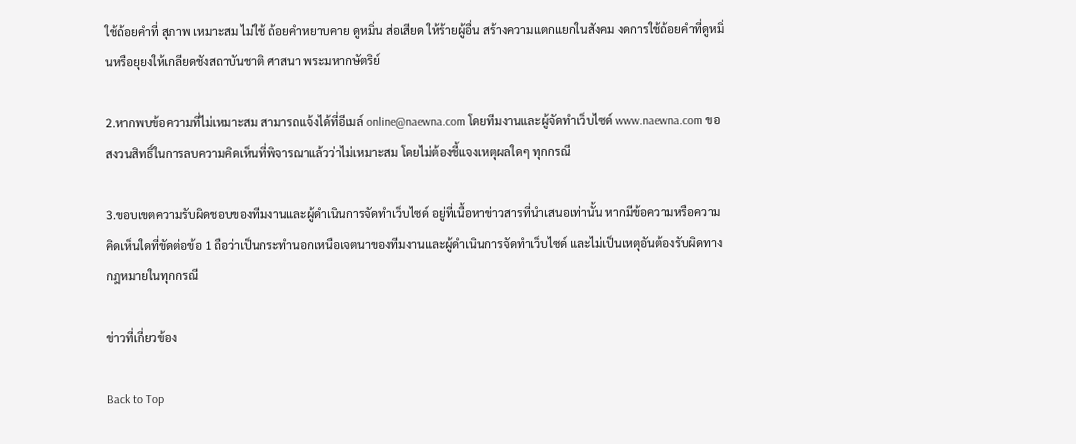ใช้ถ้อยคำที่ สุภาพ เหมาะสม ไม่ใช้ ถ้อยคำหยาบคาย ดูหมิ่น ส่อเสียด ให้ร้ายผู้อื่น สร้างความแตกแยกในสังคม งดการใช้ถ้อยคำที่ดูหมิ่นหรือยุยงให้เกลียดชังสถาบันชาติ ศาสนา พระมหากษัตริย์

2.หากพบข้อความที่ไม่เหมาะสม สามารถแจ้งได้ที่อีเมล์ online@naewna.com โดยทีมงานและผู้จัดทำเว็บไซด์ www.naewna.com ขอสงวนสิทธิ์ในการลบความคิดเห็นที่พิจารณาแล้วว่าไม่เหมาะสม โดยไม่ต้องชี้แจงเหตุผลใดๆ ทุกกรณี

3.ขอบเขตความรับผิดชอบของทีมงานและผู้ดำเนินการจัดทำเว็บไซด์ อยู่ที่เนื้อหาข่าวสารที่นำเสนอเท่านั้น หากมีข้อความหรือความคิดเห็นใดที่ขัดต่อข้อ 1 ถือว่าเป็นกระทำนอกเหนือเจตนาของทีมงานและผู้ดำเนินการจัดทำเว็บไซด์ และไม่เป็นเหตุอันต้องรับผิดทางกฎหมายในทุกกรณี

ข่าวที่เกี่ยวข้อง

Back to Top